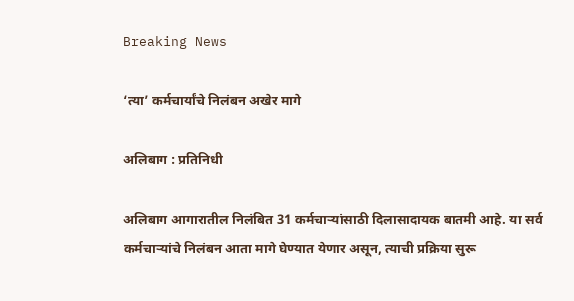Breaking News

‘त्या’ कर्मचार्यांचे निलंबन अखेर मागे

अलिबाग : प्रतिनिधी

अलिबाग आगारातील निलंबित 31 कर्मचार्‍यांसाठी दिलासादायक बातमी आहे. या सर्व कर्मचार्‍यांचे निलंबन आता मागे घेण्यात येणार असून, त्याची प्रक्रिया सुरू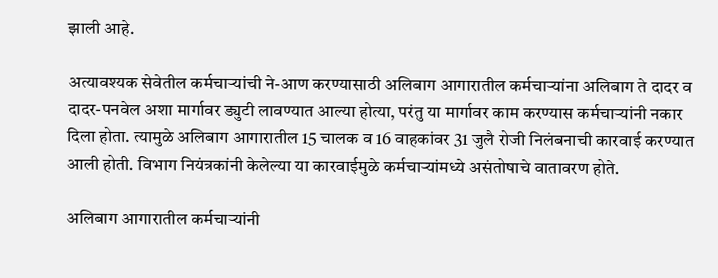झाली आहे.

अत्यावश्यक सेवेतील कर्मचार्‍यांची ने-आण करण्यासाठी अलिबाग आगारातील कर्मचार्‍यांना अलिबाग ते दादर व दादर-पनवेल अशा मार्गावर ड्युटी लावण्यात आल्या होत्या, परंतु या मार्गावर काम करण्यास कर्मचार्‍यांनी नकार दिला होता. त्यामुळे अलिबाग आगारातील 15 चालक व 16 वाहकांवर 31 जुलै रोजी निलंबनाची कारवाई करण्यात आली होती. विभाग नियंत्रकांनी केलेल्या या कारवाईमुळे कर्मचार्‍यांमध्ये असंतोषाचे वातावरण होते.

अलिबाग आगारातील कर्मचार्‍यांनी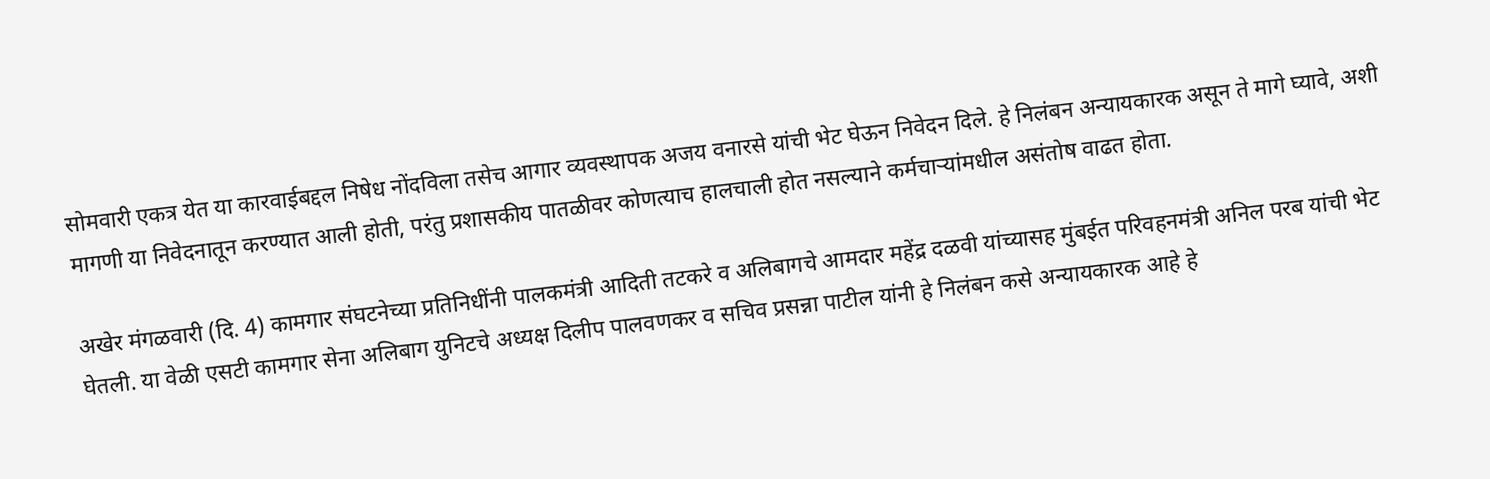सोमवारी एकत्र येत या कारवाईबद्दल निषेध नोंदविला तसेच आगार व्यवस्थापक अजय वनारसे यांची भेट घेऊन निवेदन दिले. हे निलंबन अन्यायकारक असून ते मागे घ्यावे, अशी मागणी या निवेदनातून करण्यात आली होती, परंतु प्रशासकीय पातळीवर कोणत्याच हालचाली होत नसल्याने कर्मचार्‍यांमधील असंतोष वाढत होता.

अखेर मंगळवारी (दि. 4) कामगार संघटनेच्या प्रतिनिधींनी पालकमंत्री आदिती तटकरे व अलिबागचे आमदार महेंद्र दळवी यांच्यासह मुंबईत परिवहनमंत्री अनिल परब यांची भेट घेतली. या वेळी एसटी कामगार सेना अलिबाग युनिटचे अध्यक्ष दिलीप पालवणकर व सचिव प्रसन्ना पाटील यांनी हे निलंबन कसे अन्यायकारक आहे हे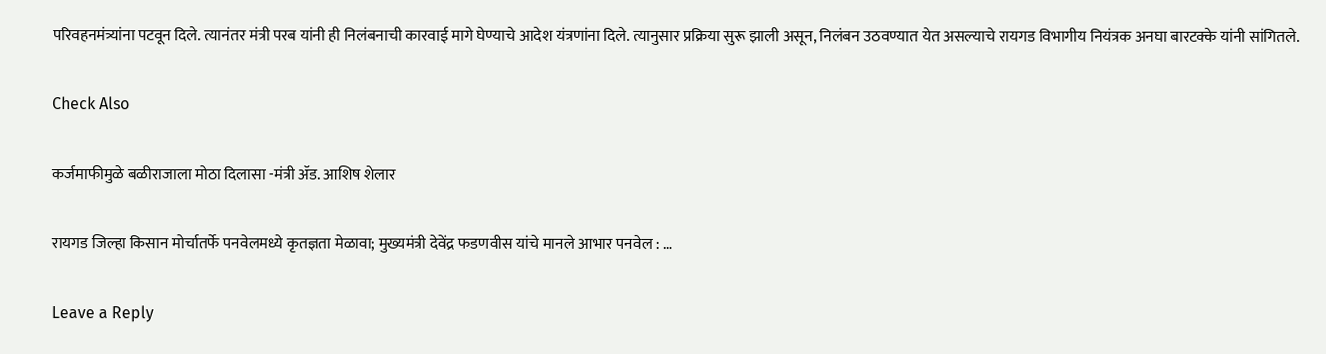परिवहनमंत्र्यांना पटवून दिले. त्यानंतर मंत्री परब यांनी ही निलंबनाची कारवाई मागे घेण्याचे आदेश यंत्रणांना दिले. त्यानुसार प्रक्रिया सुरू झाली असून, निलंबन उठवण्यात येत असल्याचे रायगड विभागीय नियंत्रक अनघा बारटक्के यांनी सांगितले.

Check Also

कर्जमाफीमुळे बळीराजाला मोठा दिलासा -मंत्री ॲड. आशिष शेलार

रायगड जिल्हा किसान मोर्चातर्फे पनवेलमध्ये कृतज्ञता मेळावा; मुख्यमंत्री देवेंद्र फडणवीस यांचे मानले आभार पनवेल : …

Leave a Reply